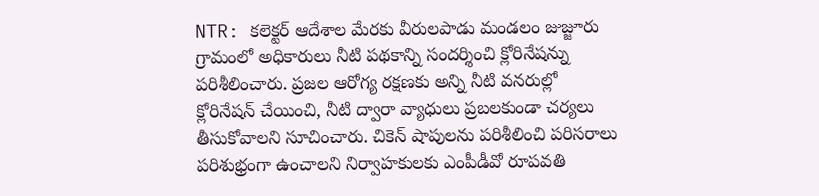NTR: కలెక్టర్ ఆదేశాల మేరకు వీరులపాడు మండలం జుజ్జూరు గ్రామంలో అధికారులు నీటి పథకాన్ని సందర్శించి క్లోరినేషన్ను పరిశీలించారు. ప్రజల ఆరోగ్య రక్షణకు అన్ని నీటి వనరుల్లో క్లోరినేషన్ చేయించి, నీటి ద్వారా వ్యాధులు ప్రబలకుండా చర్యలు తీసుకోవాలని సూచించారు. చికెన్ షాపులను పరిశీలించి పరిసరాలు పరిశుభ్రంగా ఉంచాలని నిర్వాహకులకు ఎంపీడీవో రూపవతి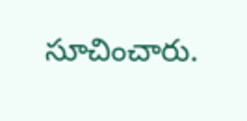సూచించారు.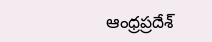ఆంధ్రప్రదేశ్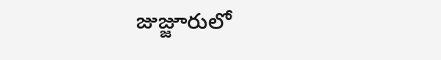జుజ్జూరులో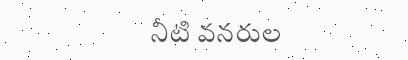నీటి వనరుల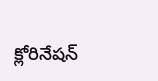క్లోరినేషన్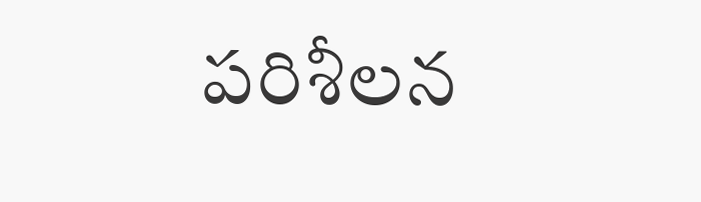పరిశీలన